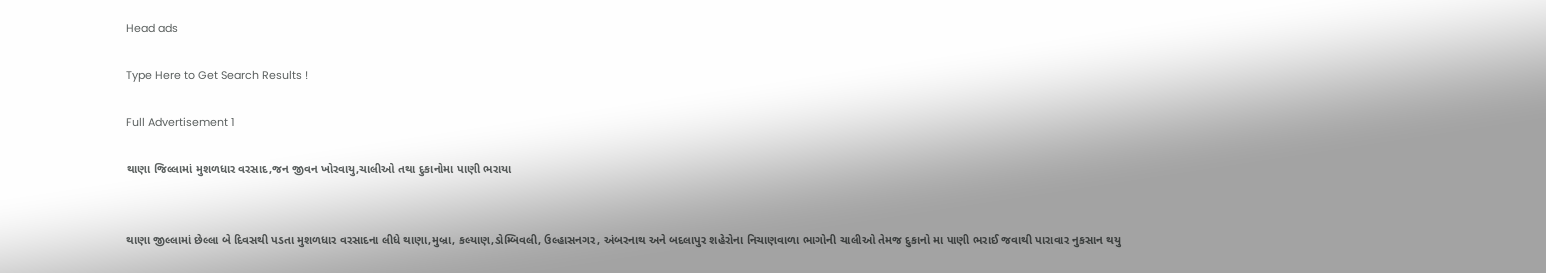Head ads

Type Here to Get Search Results !

Full Advertisement 1

થાણા જિલ્લામાં મુશળધાર વરસાદ,જન જીવન ખોરવાયુ,ચાલીઓ તથા દુકાનોમા પાણી ભરાયા


થાણા જીલ્લામાં છેલ્લા બે દિવસથી પડતા મુશળધાર વરસાદના લીધે થાણા,મુબ્રા, કલ્યાણ,ડોમ્બિવલી, ઉલ્હાસનગર, અંબરનાથ અને બદલાપુર શહેરોના નિચાણવાળા ભાગોની ચાલીઓ તેમજ દુકાનો મા પાણી ભરાઈ જવાથી પારાવાર નુકસાન થયુ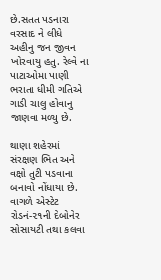છે.સતત પડનારા વરસાદ ને લીધે અહીનુ જન જીવન ખોરવાયુ હતુ. રેલ્વે ના પાટાઓમા પાણી ભરાતા ધીમી ગતિએ ગાડી ચાલુ હોવાનુ જાણવા મળ્યુ છે.

થાણા શહેરમાં સંરક્ષણ ભિત અને વક્ષો તુટી પડવાના બનાવો નોંધાયા છે. વાગળે એસ્ટેટ રોડનં-૨૧ની દેબોનેર સોસાયટી તથા કલવા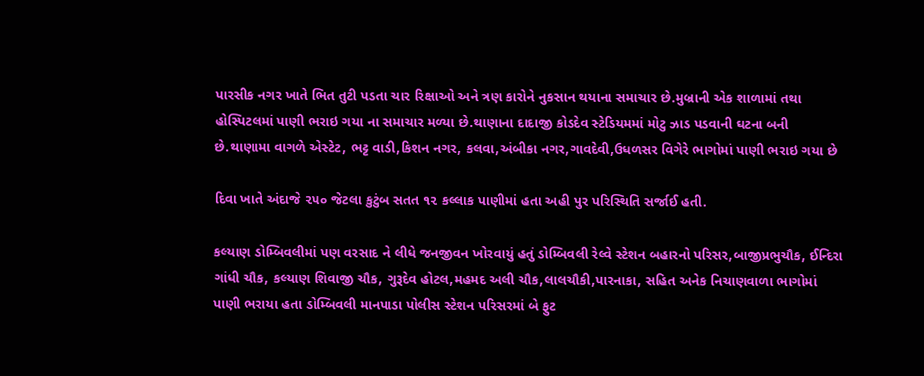પારસીક નગર ખાતે ભિત તુટી પડતા ચાર રિક્ષાઓ અને ત્રણ કારોને નુકસાન થયાના સમાચાર છે.મુબ્રાની એક શાળામાં તથા હોસ્પિટલમાં પાણી ભરાઇ ગયા ના સમાચાર મળ્યા છે.થાણાના દાદાજી કોડદેવ સ્ટેડિયમમાં મોટુ ઝાડ પડવાની ઘટના બની છે.થાણામા વાગળે એસ્ટેટ, ભટ્ટ વાડી,કિશન નગર, કલવા,અંબીકા નગર,ગાવદેવી,ઉધળસર વિગેરે ભાગોમાં પાણી ભરાઇ ગયા છે

દિવા ખાતે અંદાજે ૨૫૦ જેટલા કુટુંબ સતત ૧૨ કલ્લાક પાણીમાં હતા અહી પુર પરિસ્થિતિ સર્જાઈ હતી.

કલ્યાણ ડોમ્બિવલીમાં પણ વરસાદ ને લીધે જનજીવન ખોરવાયું હતું ડોમ્બિવલી રેલ્વે સ્ટેશન બહારનો પરિસર,બાજીપ્રભુચૌક, ઈન્દિરા ગાંધી ચૌક, કલ્યાણ શિવાજી ચૌક, ગુરૂદેવ હોટલ,મહમદ અલી ચૌક,લાલચૌકી,પારનાકા, સહિત અનેક નિચાણવાળા ભાગોમાં પાણી ભરાયા હતા ડોમ્બિવલી માનપાડા પોલીસ સ્ટેશન પરિસરમાં બે ફુટ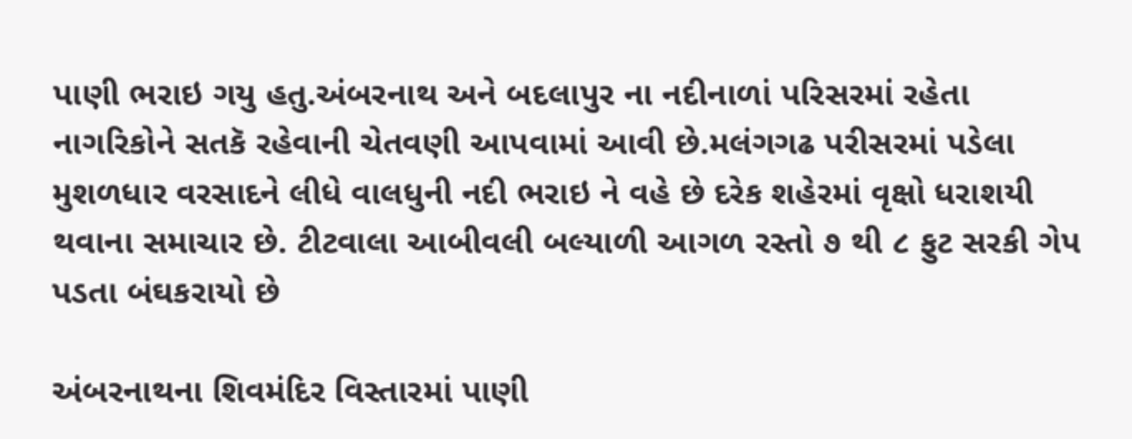પાણી ભરાઇ ગયુ હતુ.અંબરનાથ અને બદલાપુર ના નદીનાળાં પરિસરમાં રહેતા નાગરિકોને સતકૅ રહેવાની ચેતવણી આપવામાં આવી છે.મલંગગઢ પરીસરમાં પડેલા મુશળધાર વરસાદને લીધે વાલધુની નદી ભરાઇ ને વહે છે દરેક શહેરમાં વૃક્ષો ધરાશયી થવાના સમાચાર છે. ટીટવાલા આબીવલી બલ્યાળી આગળ રસ્તો ૭ થી ૮ ફુટ સરકી ગેપ પડતા બંઘકરાયો છે

અંબરનાથના શિવમંદિર વિસ્તારમાં પાણી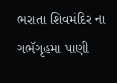ભરાતા શિવમંદિર ના ગભૅગૃહમા પાણી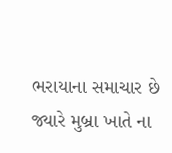ભરાયાના સમાચાર છે જ્યારે મુબ્રા ખાતે ના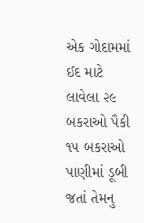એક ગોદામમાં ઈદ માટે લાવેલા ૨૯ બકરાઓ પૈકી ૧૫ બકરાઓ પાણીમાં ડૂબી જતાં તેમનુ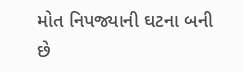મોત નિપજ્યાની ઘટના બની છે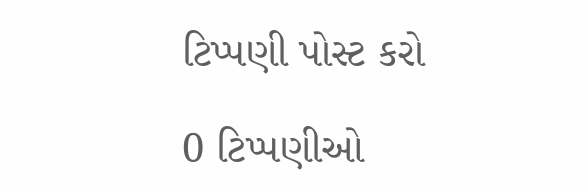ટિપ્પણી પોસ્ટ કરો

0 ટિપ્પણીઓ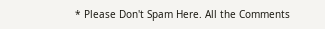* Please Don't Spam Here. All the Comments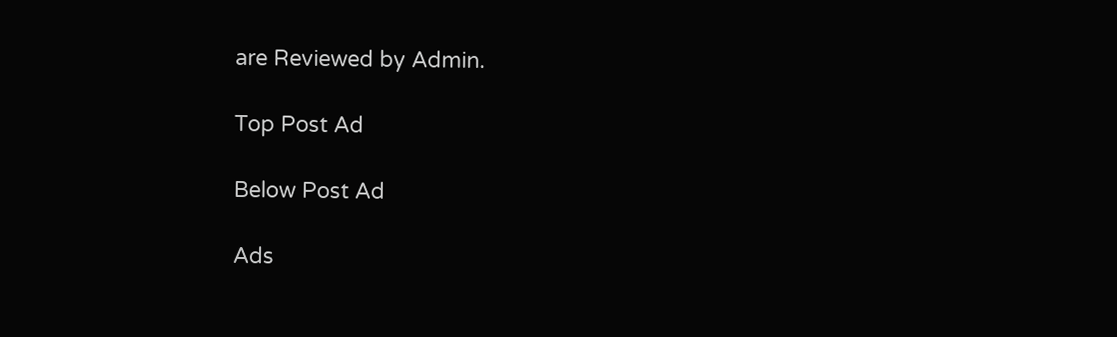are Reviewed by Admin.

Top Post Ad

Below Post Ad

Ads